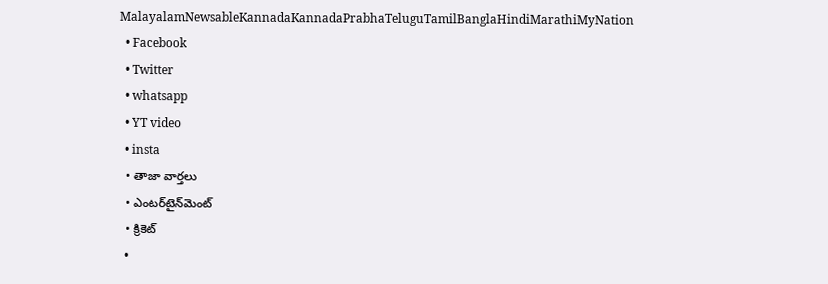MalayalamNewsableKannadaKannadaPrabhaTeluguTamilBanglaHindiMarathiMyNation
  • Facebook
  • Twitter
  • whatsapp
  • YT video
  • insta
  • తాజా వార్తలు
  • ఎంటర్‌టైన్‌మెంట్
  • క్రికెట్
  •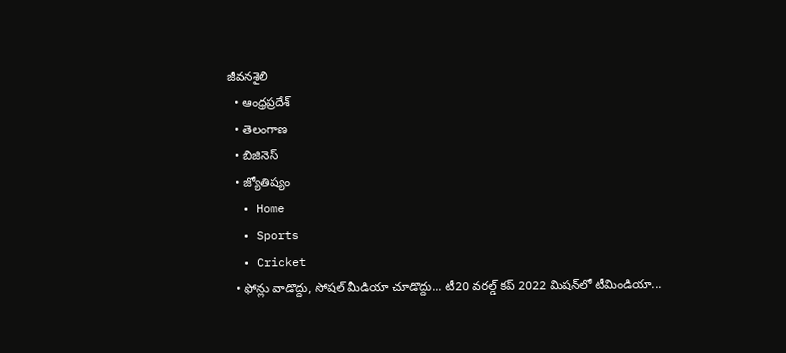జీవనశైలి
  • ఆంధ్రప్రదేశ్
  • తెలంగాణ
  • బిజినెస్
  • జ్యోతిష్యం
  • Home
  • Sports
  • Cricket
  • ఫోన్లు వాడొద్దు, సోషల్ మీడియా చూడొద్దు... టీ20 వరల్డ్ కప్ 2022 మిషన్‌లో టీమిండియా...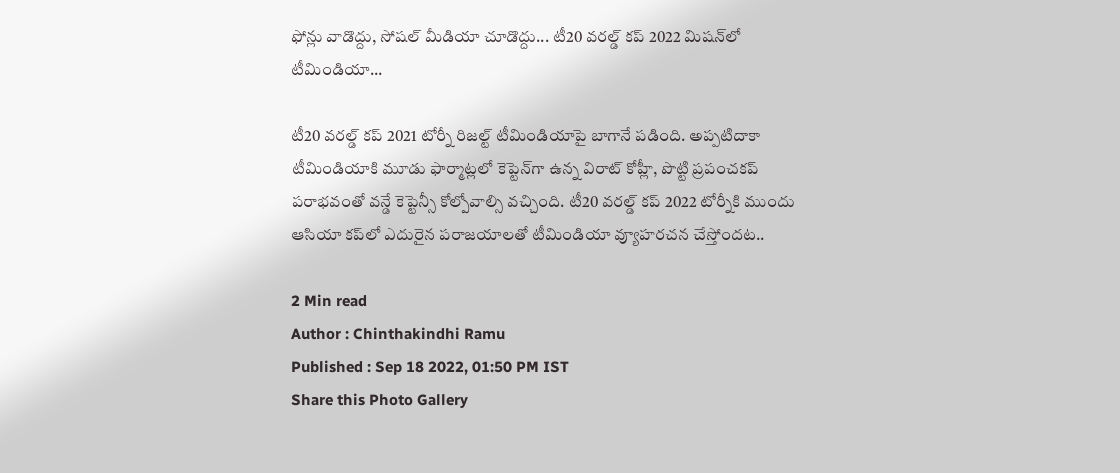ఫోన్లు వాడొద్దు, సోషల్ మీడియా చూడొద్దు... టీ20 వరల్డ్ కప్ 2022 మిషన్‌లో టీమిండియా...

టీ20 వరల్డ్ కప్ 2021 టోర్నీ రిజల్ట్ టీమిండియాపై బాగానే పడింది. అప్పటిదాకా టీమిండియాకి మూడు ఫార్మాట్లలో కెప్టెన్‌గా ఉన్న విరాట్ కోహ్లీ, పొట్టి ప్రపంచకప్ పరాభవంతో వన్డే కెప్టెన్సీ కోల్పోవాల్సి వచ్చింది. టీ20 వరల్డ్ కప్ 2022 టోర్నీకి ముందు ఆసియా కప్‌లో ఎదురైన పరాజయాలతో టీమిండియా వ్యూహరచన చేస్తోందట..

2 Min read
Author : Chinthakindhi Ramu
Published : Sep 18 2022, 01:50 PM IST
Share this Photo Gallery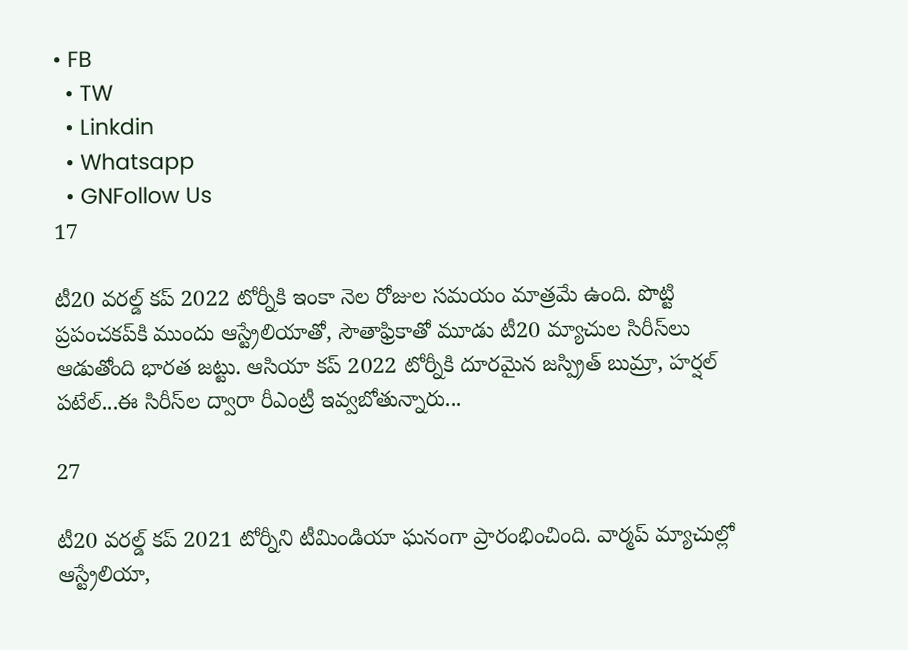• FB
  • TW
  • Linkdin
  • Whatsapp
  • GNFollow Us
17

టీ20 వరల్డ్ కప్ 2022 టోర్నీకి ఇంకా నెల రోజుల సమయం మాత్రమే ఉంది. పొట్టి ప్రపంచకప్‌కి ముందు ఆస్ట్రేలియాతో, సౌతాఫ్రికాతో మూడు టీ20 మ్యాచుల సిరీస్‌లు ఆడుతోంది భారత జట్టు. ఆసియా కప్ 2022 టోర్నీకి దూరమైన జస్ప్రిత్ బుమ్రా, హర్షల్ పటేల్...ఈ సిరీస్‌ల ద్వారా రీఎంట్రీ ఇవ్వబోతున్నారు...

27

టీ20 వరల్డ్ కప్ 2021 టోర్నీని టీమిండియా ఘనంగా ప్రారంభించింది. వార్మప్ మ్యాచుల్లో ఆస్ట్రేలియా,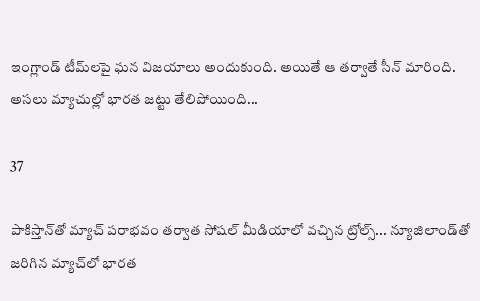ఇంగ్లాండ్ టీమ్‌లపై ఘన విజయాలు అందుకుంది. అయితే ఆ తర్వాతే సీన్ మారింది. అసలు మ్యాచుల్లో భారత జట్టు తేలిపోయింది...

37

పాకిస్తాన్‌తో మ్యాచ్‌ పరాభవం తర్వాత సోషల్ మీడియాలో వచ్చిన ట్రోల్స్... న్యూజిలాండ్‌తో జరిగిన మ్యాచ్‌లో భారత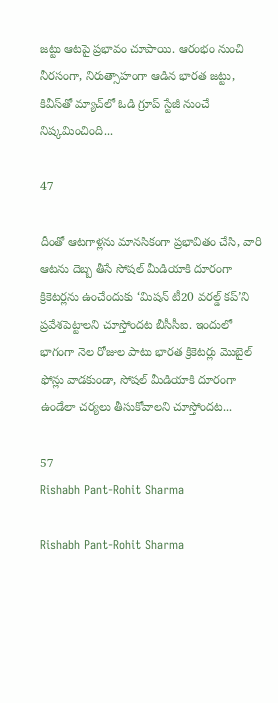జట్టు ఆటపై ప్రభావం చూపాయి. ఆరంభం నుంచి నీరసంగా, నిరుత్సాహంగా ఆడిన భారత జట్టు, కివీస్‌తో మ్యాచ్‌లో ఓడి గ్రూప్ స్టేజీ నుంచే నిష్కమించింది...

47

దీంతో ఆటగాళ్లను మానసికంగా ప్రభావితం చేసి, వారి ఆటను దెబ్బ తీసే సోషల్ మీడియాకి దూరంగా క్రికెటర్లను ఉంచేందుకు ‘మిషన్ టీ20 వరల్డ్ కప్’ని ప్రవేశపెట్టాలని చూస్తోందట బీసీసీఐ. ఇందులో భాగంగా నెల రోజుల పాటు భారత క్రికెటర్లు మొబైల్ ఫోన్లు వాడకుండా, సోషల్ మీడియాకి దూరంగా ఉండేలా చర్యలు తీసుకోవాలని చూస్తోందట...

57
Rishabh Pant-Rohit Sharma

Rishabh Pant-Rohit Sharma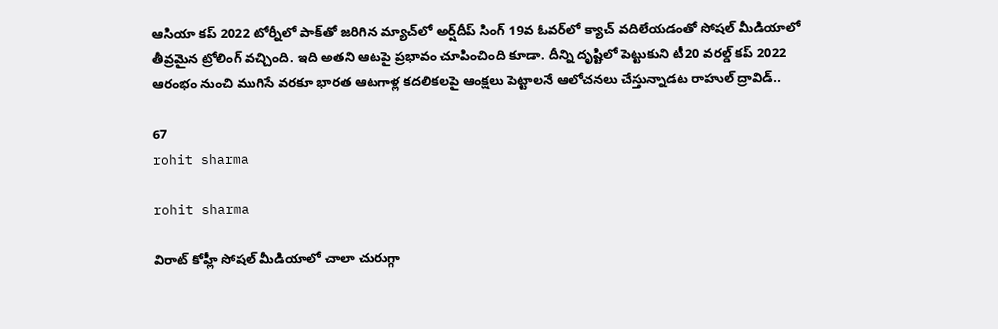ఆసియా కప్ 2022 టోర్నీలో పాక్‌తో జరిగిన మ్యాచ్‌లో అర్ష్‌దీప్ సింగ్ 19వ ఓవర్‌లో క్యాచ్ వదిలేయడంతో సోషల్ మీడియాలో తీవ్రమైన ట్రోలింగ్ వచ్చింది. ఇది అతని ఆటపై ప్రభావం చూపించింది కూడా. దీన్ని దృష్టిలో పెట్టుకుని టీ20 వరల్డ్ కప్ 2022 ఆరంభం నుంచి ముగిసే వరకూ భారత ఆటగాళ్ల కదలికలపై ఆంక్షలు పెట్టాలనే ఆలోచనలు చేస్తున్నాడట రాహుల్ ద్రావిడ్..

67
rohit sharma

rohit sharma

విరాట్ కోహ్లీ సోషల్ మీడియాలో చాలా చురుగ్గా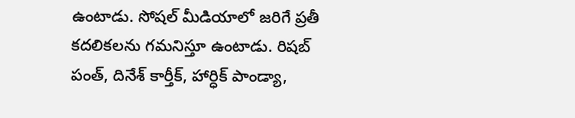ఉంటాడు. సోషల్ మీడియాలో జరిగే ప్రతీ కదలికలను గమనిస్తూ ఉంటాడు. రిషబ్ పంత్, దినేశ్ కార్తీక్, హార్ధిక్ పాండ్యా,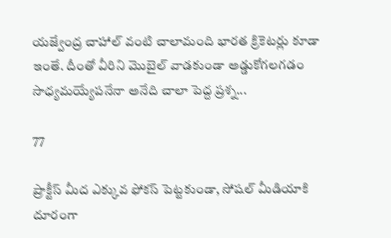యజ్వేంద్ర చాహాల్ వంటి చాలామంది భారత క్రికెటర్లు కూడా ఇంతే. దీంతో వీరిని మొబైల్ వాడకుండా అడ్డుకోగలగడం సాధ్యమయ్యేపనేనా అనేది చాలా పెద్ద ప్రశ్న...

77

ప్రాక్టీస్ మీద ఎక్కువ ఫోకస్ పెట్టకుండా, సోషల్ మీడియాకి దూరంగా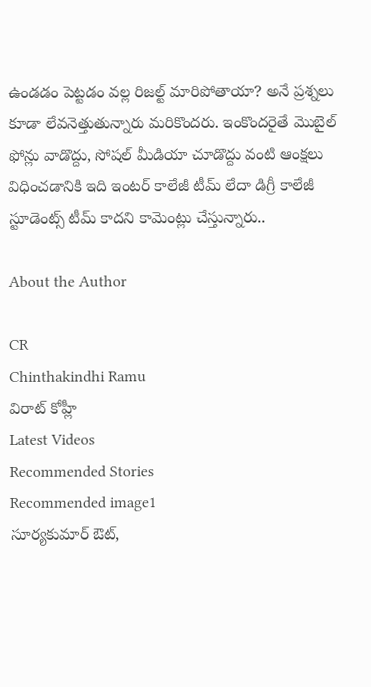ఉండడం పెట్టడం వల్ల రిజల్ట్ మారిపోతాయా? అనే ప్రశ్నలు కూడా లేవనెత్తుతున్నారు మరికొందరు. ఇంకొందరైతే మొబైల్ ఫోన్లు వాడొద్దు, సోషల్ మీడియా చూడొద్దు వంటి ఆంక్షలు విధించడానికి ఇది ఇంటర్ కాలేజీ టీమ్ లేదా డిగ్రీ కాలేజీ స్టూడెంట్స్ టీమ్ కాదని కామెంట్లు చేస్తున్నారు..

About the Author

CR
Chinthakindhi Ramu
విరాట్ కోహ్లీ
Latest Videos
Recommended Stories
Recommended image1
సూర్యకుమార్ ఔట్,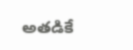అతడికే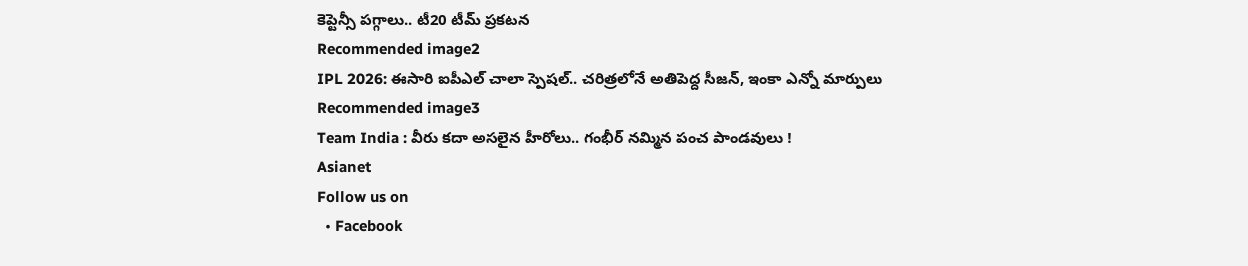కెప్టెన్సీ పగ్గాలు.. టీ20 టీమ్ ప్రకటన
Recommended image2
IPL 2026: ఈసారి ఐపీఎల్ చాలా స్పెష‌ల్‌.. చ‌రిత్ర‌లోనే అతిపెద్ద సీజ‌న్‌, ఇంకా ఎన్నో మార్పులు
Recommended image3
Team India : వీరు కదా అసలైన హీరోలు.. గంభీర్ నమ్మిన పంచ పాండవులు !
Asianet
Follow us on
  • Facebook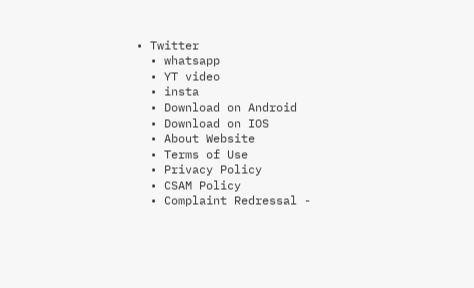• Twitter
  • whatsapp
  • YT video
  • insta
  • Download on Android
  • Download on IOS
  • About Website
  • Terms of Use
  • Privacy Policy
  • CSAM Policy
  • Complaint Redressal -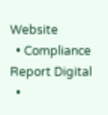Website
  • Compliance Report Digital
  •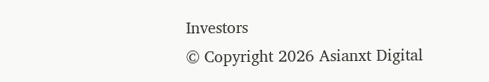Investors
© Copyright 2026 Asianxt Digital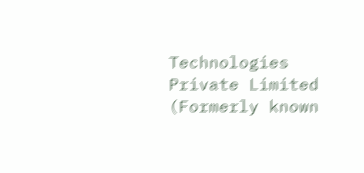Technologies Private Limited (Formerly known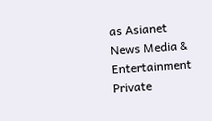as Asianet News Media & Entertainment Private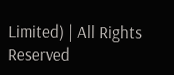Limited) | All Rights Reserved